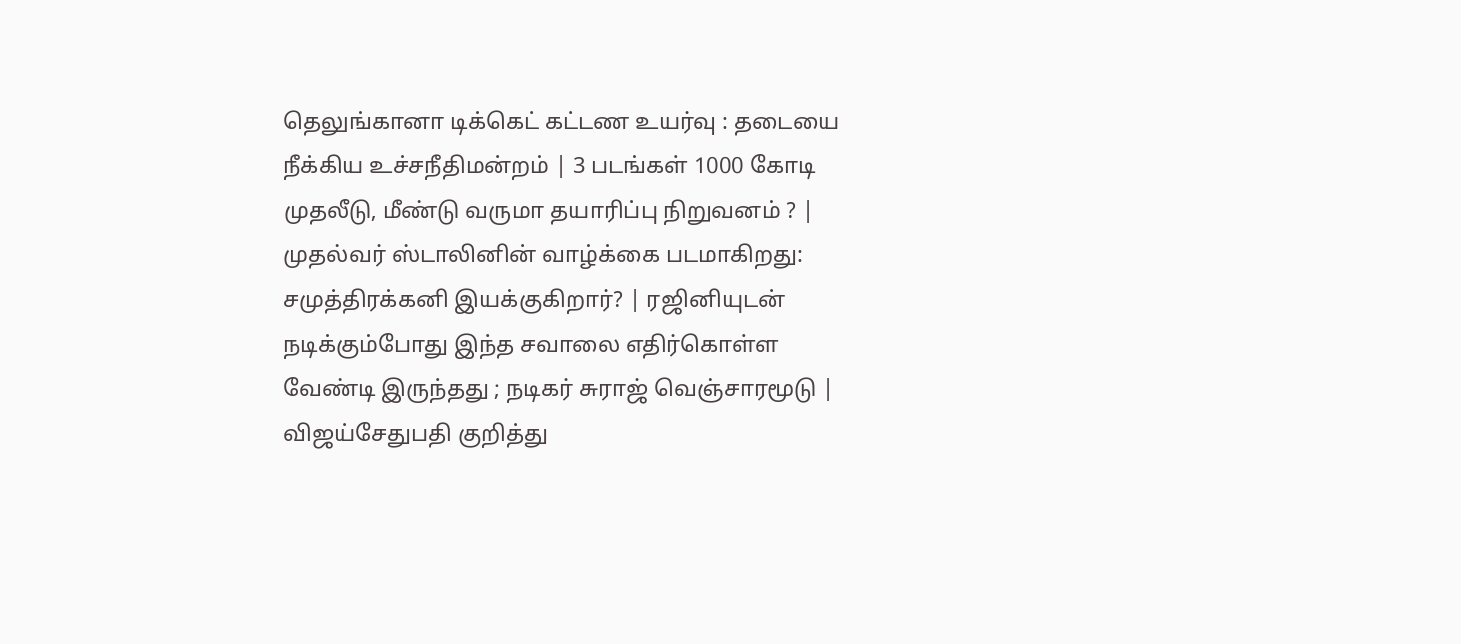தெலுங்கானா டிக்கெட் கட்டண உயர்வு : தடையை நீக்கிய உச்சநீதிமன்றம் | 3 படங்கள் 1000 கோடி முதலீடு, மீண்டு வருமா தயாரிப்பு நிறுவனம் ? | முதல்வர் ஸ்டாலினின் வாழ்க்கை படமாகிறது: சமுத்திரக்கனி இயக்குகிறார்? | ரஜினியுடன் நடிக்கும்போது இந்த சவாலை எதிர்கொள்ள வேண்டி இருந்தது ; நடிகர் சுராஜ் வெஞ்சாரமூடு | விஜய்சேதுபதி குறித்து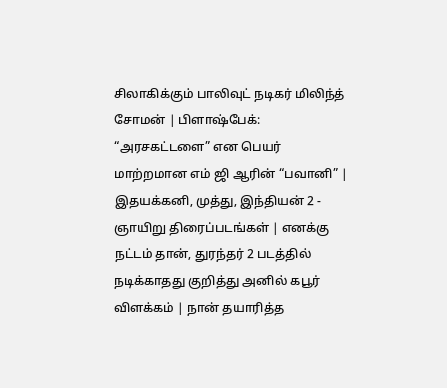சிலாகிக்கும் பாலிவுட் நடிகர் மிலிந்த் சோமன் | பிளாஷ்பேக்: “அரசகட்டளை” என பெயர் மாற்றமான எம் ஜி ஆரின் “பவானி” | இதயக்கனி, முத்து, இந்தியன் 2 - ஞாயிறு திரைப்படங்கள் | எனக்கு நட்டம் தான், துரந்தர் 2 படத்தில் நடிக்காதது குறித்து அனில் கபூர் விளக்கம் | நான் தயாரித்த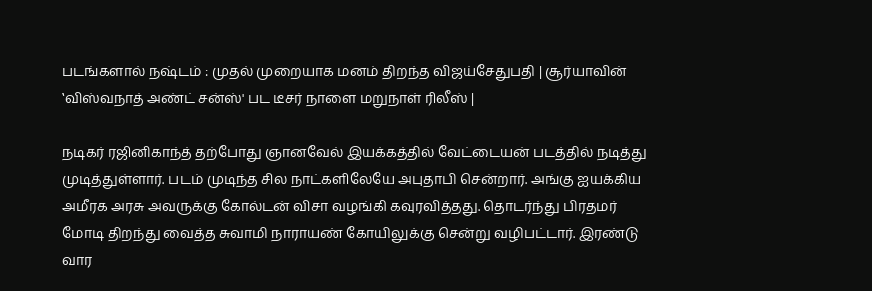படங்களால் நஷ்டம் : முதல் முறையாக மனம் திறந்த விஜய்சேதுபதி | சூர்யாவின் ‛விஸ்வநாத் அண்ட் சன்ஸ்' பட டீசர் நாளை மறுநாள் ரிலீஸ் |

நடிகர் ரஜினிகாந்த் தற்போது ஞானவேல் இயக்கத்தில் வேட்டையன் படத்தில் நடித்து முடித்துள்ளார். படம் முடிந்த சில நாட்களிலேயே அபுதாபி சென்றார். அங்கு ஐயக்கிய அமீரக அரசு அவருக்கு கோல்டன் விசா வழங்கி கவுரவித்தது. தொடர்ந்து பிரதமர் மோடி திறந்து வைத்த சுவாமி நாராயண் கோயிலுக்கு சென்று வழிபட்டார். இரண்டு வார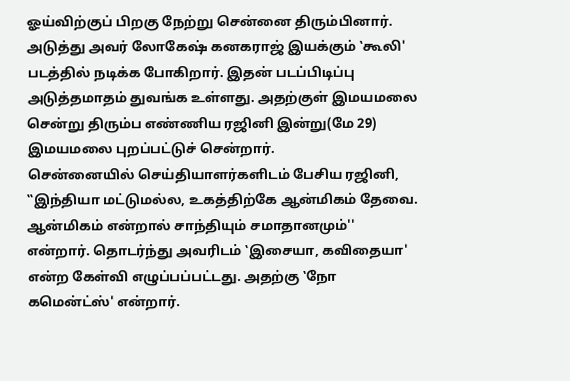ஓய்விற்குப் பிறகு நேற்று சென்னை திரும்பினார்.
அடுத்து அவர் லோகேஷ் கனகராஜ் இயக்கும் ‛கூலி' படத்தில் நடிக்க போகிறார். இதன் படப்பிடிப்பு அடுத்தமாதம் துவங்க உள்ளது. அதற்குள் இமயமலை சென்று திரும்ப எண்ணிய ரஜினி இன்று(மே 29) இமயமலை புறப்பட்டுச் சென்றார்.
சென்னையில் செய்தியாளர்களிடம் பேசிய ரஜினி, ‛‛இந்தியா மட்டுமல்ல, உகத்திற்கே ஆன்மிகம் தேவை. ஆன்மிகம் என்றால் சாந்தியும் சமாதானமும்'' என்றார். தொடர்ந்து அவரிடம் ‛இசையா, கவிதையா' என்ற கேள்வி எழுப்பப்பட்டது. அதற்கு ‛நோ கமென்ட்ஸ்' என்றார்.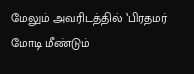மேலும் அவரிடத்தில் ‛பிரதமர் மோடி மீண்டும்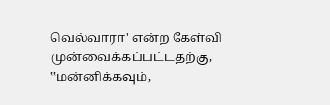வெல்வாரா' என்ற கேள்வி முன்வைக்கப்பட்டதற்கு, ‛‛மன்னிக்கவும்,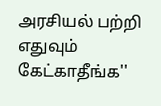அரசியல் பற்றி எதுவும் கேட்காதீங்க''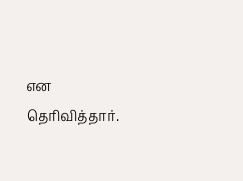என தெரிவித்தார்.